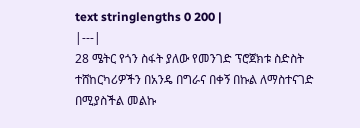text stringlengths 0 200 |
|---|
28 ሜትር የጎን ስፋት ያለው የመንገድ ፕሮጀክቱ ስድስት ተሸከርካሪዎችን በአንዴ በግራና በቀኝ በኩል ለማስተናገድ በሚያስችል መልኩ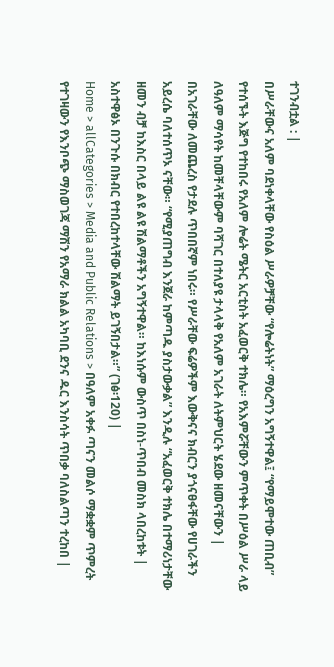ተገንብቷል : |
በሥራቸውና አለም ባደነቀላቸው የስዕል ሥራዎቻቸው “የሎሬትነት” ማዕረግን አግኝተዋል፤ “የማይሞተው ጠቢብ” የተሰኙት እጅግ የተከበሩ የአለም ሎሬት ሜትር አርቲስት አፈወርቅ ተክሌ። የአእምሯቸውን ምጥቀት በሥዕል ሥራ ላይ ለዓለም ማሳየት ከመቸላቸውም ባሻገር በተለያዩ ታላላቅ የአለም አገራት ለትምህርት ሄደው ዘመናቸውን |
በአገራቸው ለመጨረስ የታደሉ ጥበበኛም ነበሩ። የሥራቸው ፍሬዎችም እውቅናና ክብርን ያጎናፀፋቸው የሀገራችን አይረሴ ባለተሰጥኦ ናቸው። “የሚያጠግብ እንጀራ ከምጣዱ ያስታውቃል” እንዲሉ “አፈወርቅ ተክሌ በተማሪነታቸው ዘመን ብቻ ከእስር በላይ ልዩ ልዩ ሽልማቶችን አግኝተዋል። ከእነሱም ውስጥ በስነ-ጥበብ መስክ ላበረከቱት |
አስተዋፅኦ በንጉሱ በክብር የተበረከተላቸው ሽልማት ይገኝበታል።” (ገፅ፡120) |
Home > allCategories > Media and Public Relations > በዓለም አቀፉ ጣናን መልሶ ማቋቋም ጥምረት የተገዛውን የእንቦጭ ማስወገጃ ማሽን የአማራ ክልል አካባቢ ደንና ዱር እንስሳት ጥበቃ ባለስልጣን ተረከበ |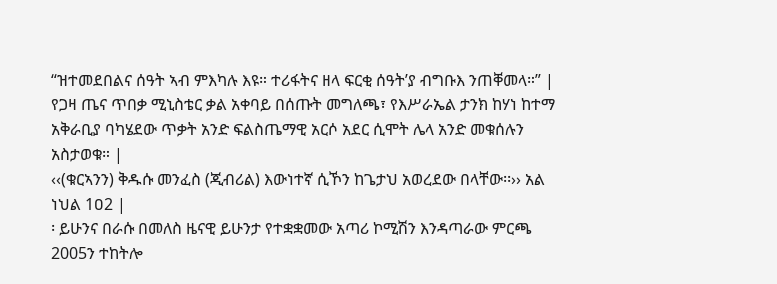“ዝተመደበልና ሰዓት ኣብ ምእካሉ እዩ። ተሪፋትና ዘላ ፍርቂ ሰዓት’ያ ብግቡእ ንጠቐመላ።” |
የጋዛ ጤና ጥበቃ ሚኒስቴር ቃል አቀባይ በሰጡት መግለጫ፣ የእሥራኤል ታንክ ከሃነ ከተማ አቅራቢያ ባካሄደው ጥቃት አንድ ፍልስጤማዊ አርሶ አደር ሲሞት ሌላ አንድ መቁሰሉን አስታወቁ። |
‹‹(ቁርኣንን) ቅዱሱ መንፈስ (ጂብሪል) እውነተኛ ሲኾን ከጌታህ አወረደው በላቸው፡፡›› አል ነህል 1ዐ2 |
፡ ይሁንና በራሱ በመለስ ዜናዊ ይሁንታ የተቋቋመው አጣሪ ኮሚሽን እንዳጣራው ምርጫ 2005ን ተከትሎ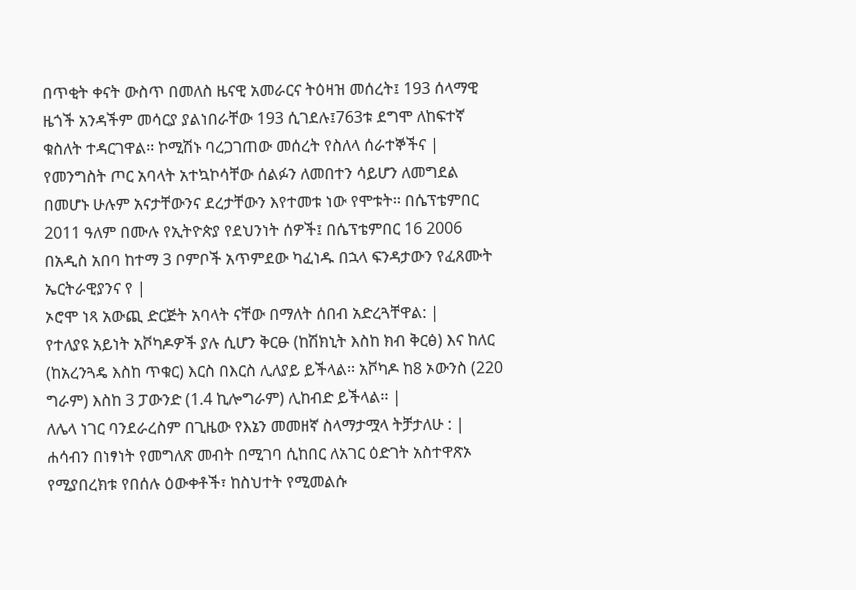በጥቂት ቀናት ውስጥ በመለስ ዜናዊ አመራርና ትዕዛዝ መሰረት፤ 193 ሰላማዊ ዜጎች አንዳችም መሳርያ ያልነበራቸው 193 ሲገደሉ፤763ቱ ደግሞ ለከፍተኛ ቁስለት ተዳርገዋል፡፡ ኮሚሽኑ ባረጋገጠው መሰረት የስለላ ሰራተኞችና |
የመንግስት ጦር አባላት አተኳኮሳቸው ሰልፉን ለመበተን ሳይሆን ለመግደል በመሆኑ ሁሉም አናታቸውንና ደረታቸውን እየተመቱ ነው የሞቱት፡፡ በሴፕቴምበር 2011 ዓለም በሙሉ የኢትዮጵያ የደህንነት ሰዎች፤ በሴፕቴምበር 16 2006 በአዲስ አበባ ከተማ 3 ቦምቦች አጥምደው ካፈነዱ በኋላ ፍንዳታውን የፈጸሙት ኤርትራዊያንና የ |
ኦሮሞ ነጻ አውጪ ድርጅት አባላት ናቸው በማለት ሰበብ አድረጓቸዋል: |
የተለያዩ አይነት አቮካዶዎች ያሉ ሲሆን ቅርፁ (ከሽክኒት እስከ ክብ ቅርፅ) እና ከለር (ከአረንጓዴ እስከ ጥቁር) እርስ በእርስ ሊለያይ ይችላል፡፡ አቮካዶ ከ8 ኦውንስ (220 ግራም) እስከ 3 ፓውንድ (1.4 ኪሎግራም) ሊከብድ ይችላል፡፡ |
ለሌላ ነገር ባንደራረስም በጊዜው የእኔን መመዘኛ ስላማታሟላ ትቻታለሁ : |
ሐሳብን በነፃነት የመግለጽ መብት በሚገባ ሲከበር ለአገር ዕድገት አስተዋጽኦ የሚያበረክቱ የበሰሉ ዕውቀቶች፣ ከስህተት የሚመልሱ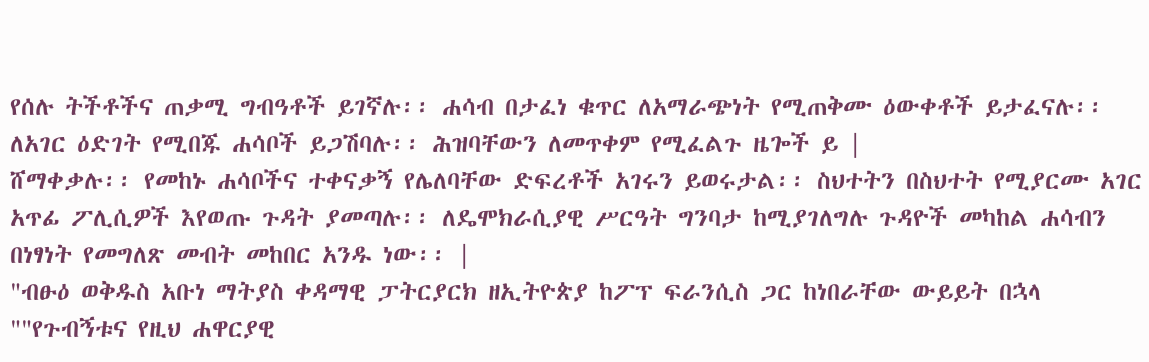የሰሉ ትችቶችና ጠቃሚ ግብዓቶች ይገኛሉ፡፡ ሐሳብ በታፈነ ቁጥር ለአማራጭነት የሚጠቅሙ ዕውቀቶች ይታፈናሉ፡፡ ለአገር ዕድገት የሚበጁ ሐሳቦች ይጋሽባሉ፡፡ ሕዝባቸውን ለመጥቀም የሚፈልጉ ዜጐች ይ |
ሸማቀቃሉ፡፡ የመከኑ ሐሳቦችና ተቀናቃኝ የሌለባቸው ድፍረቶች አገሩን ይወሩታል፡፡ ስህተትን በስህተት የሚያርሙ አገር አጥፊ ፖሊሲዎች እየወጡ ጉዳት ያመጣሉ፡፡ ለዴሞክራሲያዊ ሥርዓት ግንባታ ከሚያገለግሉ ጉዳዮች መካከል ሐሳብን በነፃነት የመግለጽ መብት መከበር አንዱ ነው፡፡ |
"ብፁዕ ወቅዱስ አቡነ ማትያስ ቀዳማዊ ፓትርያርክ ዘኢትዮጵያ ከፖፕ ፍራንሲስ ጋር ከነበራቸው ውይይት በኋላ ""የጉብኝቱና የዚህ ሐዋርያዊ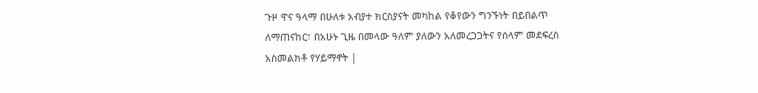ጉዞ ዋና ዓላማ በሁለቱ አብያተ ክርስያናት መካከል የቆየውን ግንኙነት በይበልጥ ለማጠናከር፣ በአሁኑ ጊዜ በመላው ዓለም ያለውን አለመረጋጋትና የሰላም መደፍረስ አስመልክቶ የሃይማኖት |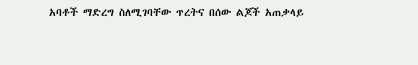አባቶች ማድረግ ስለሚገባቸው ጥረትና በሰው ልጆች አጠቃላይ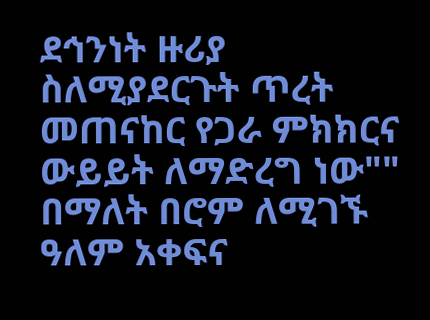ደኅንነት ዙሪያ ስለሚያደርጉት ጥረት መጠናከር የጋራ ምክክርና ውይይት ለማድረግ ነው"" በማለት በሮም ለሚገኙ ዓለም አቀፍና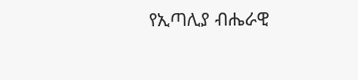የኢጣሊያ ብሔራዊ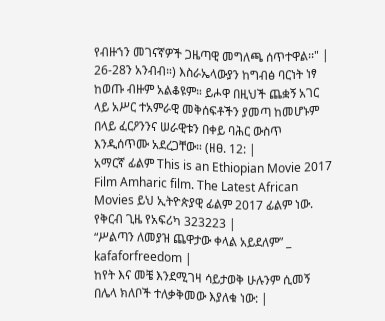የብዙኀን መገናኛዎች ጋዜጣዊ መግለጫ ሰጥተዋል፡፡" |
26-28ን አንብብ።) እስራኤላውያን ከግብፅ ባርነት ነፃ ከወጡ ብዙም አልቆዩም። ይሖዋ በዚህች ጨቋኝ አገር ላይ አሥር ተአምራዊ መቅሰፍቶችን ያመጣ ከመሆኑም በላይ ፈርዖንንና ሠራዊቱን በቀይ ባሕር ውስጥ እንዲሰጥሙ አደረጋቸው። (ዘፀ. 12: |
አማርኛ ፊልም This is an Ethiopian Movie 2017 Film Amharic film. The Latest African Movies ይህ ኢትዮጵያዊ ፊልም 2017 ፊልም ነው. የቅርብ ጊዜ የአፍሪካ 323223 |
“ሥልጣን ለመያዝ ጨዋታው ቀላል አይደለም” _ kafaforfreedom |
ከየት እና መቼ እንደሚገዛ ሳይታወቅ ሁሉንም ሲመኝ በሌላ ክለቦች ተለቃቅመው እያለቁ ነው: |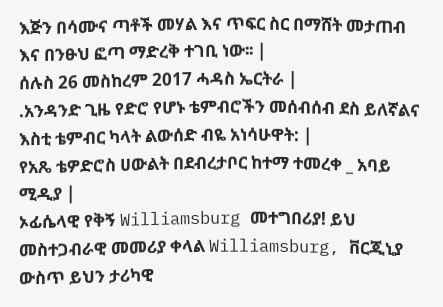እጅን በሳሙና ጣቶች መሃል እና ጥፍር ስር በማሸት መታጠብ እና በንፁህ ፎጣ ማድረቅ ተገቢ ነው፡፡ |
ሰሉስ 26 መስከረም 2017 ሓዳስ ኤርትራ |
.አንዳንድ ጊዜ የድሮ የሆኑ ቴምብሮችን መሰብሰብ ደስ ይለኛልና እስቲ ቴምብር ካላት ልውሰድ ብዬ አነሳሁዋት: |
የአጼ ቴዎድሮስ ሀውልት በደብረታቦር ከተማ ተመረቀ _ አባይ ሚዲያ |
ኦፊሴላዊ የቅኝ Williamsburg መተግበሪያ! ይህ መስተጋብራዊ መመሪያ ቀላል Williamsburg, ቨርጂኒያ ውስጥ ይህን ታሪካዊ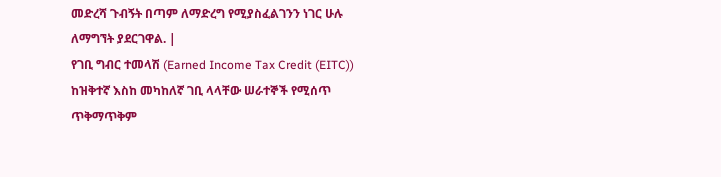መድረሻ ጉብኝት በጣም ለማድረግ የሚያስፈልገንን ነገር ሁሉ ለማግኘት ያደርገዋል. |
የገቢ ግብር ተመላሽ (Earned Income Tax Credit (EITC)) ከዝቅተኛ እስከ መካከለኛ ገቢ ላላቸው ሠራተኞች የሚሰጥ ጥቅማጥቅም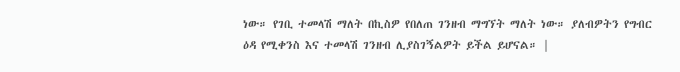ነው። የገቢ ተመላሽ ማለት በኪስዎ የበለጠ ገንዘብ ማግኘት ማለት ነው። ያለብዎትን የግብር ዕዳ የሚቀንስ እና ተመላሽ ገንዘብ ሊያስገኝልዎት ይችል ይሆናል። |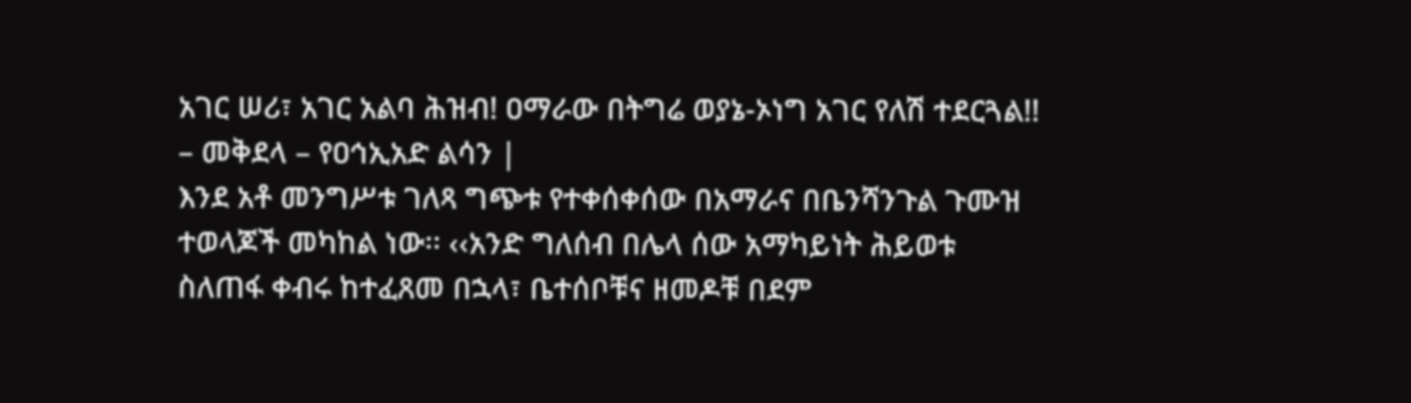አገር ሠሪ፣ አገር አልባ ሕዝብ! ዐማራው በትግሬ ወያኔ-ኦነግ አገር የለሽ ተደርጓል!! – መቅደላ – የዐኅኢአድ ልሳን |
እንደ አቶ መንግሥቱ ገለጻ ግጭቱ የተቀሰቀሰው በአማራና በቤንሻንጉል ጉሙዝ ተወላጆች መካከል ነው፡፡ ‹‹አንድ ግለሰብ በሌላ ሰው አማካይነት ሕይወቱ ስለጠፋ ቀብሩ ከተፈጸመ በኋላ፣ ቤተሰቦቹና ዘመዶቹ በደም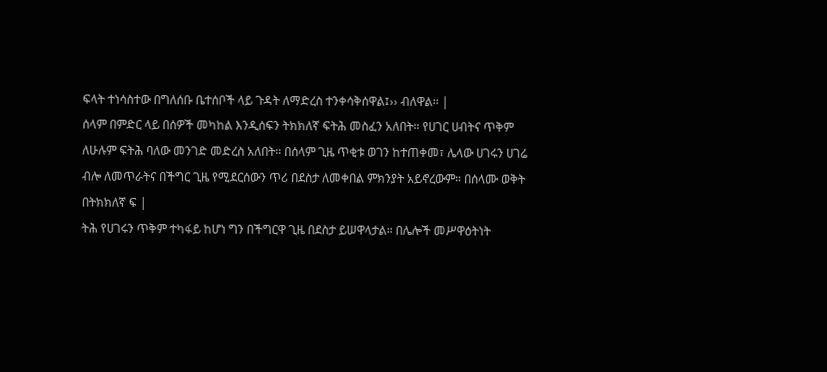ፍላት ተነሳስተው በግለሰቡ ቤተሰቦች ላይ ጉዳት ለማድረስ ተንቀሳቅሰዋል፤›› ብለዋል፡፡ |
ሰላም በምድር ላይ በሰዎች መካከል እንዲሰፍን ትክክለኛ ፍትሕ መስፈን አለበት። የሀገር ሀብትና ጥቅም ለሁሉም ፍትሕ ባለው መንገድ መድረስ አለበት። በሰላም ጊዜ ጥቂቱ ወገን ከተጠቀመ፣ ሌላው ሀገሩን ሀገሬ ብሎ ለመጥራትና በችግር ጊዜ የሚደርሰውን ጥሪ በደስታ ለመቀበል ምክንያት አይኖረውም። በሰላሙ ወቅት በትክክለኛ ፍ |
ትሕ የሀገሩን ጥቅም ተካፋይ ከሆነ ግን በችግርዋ ጊዜ በደስታ ይሠዋላታል። በሌሎች መሥዋዕትነት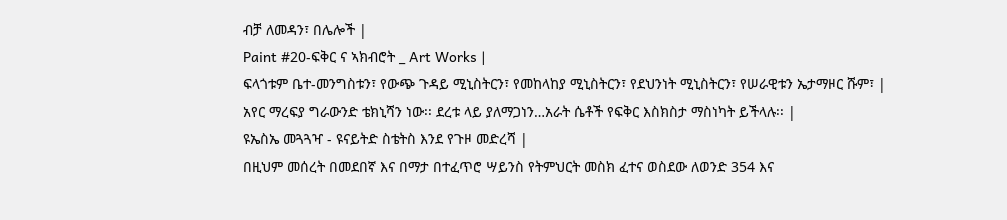ብቻ ለመዳን፣ በሌሎች |
Paint #20-ፍቅር ና ኣክብሮት _ Art Works |
ፍላጎቱም ቤተ-መንግስቱን፣ የውጭ ጉዳይ ሚኒስትርን፣ የመከላከያ ሚኒስትርን፣ የደህንነት ሚኒስትርን፣ የሠራዊቱን ኤታማዞር ሹም፣ |
አየር ማረፍያ ግራውንድ ቴክኒሻን ነው፡፡ ደረቱ ላይ ያለማጋነን…አራት ሴቶች የፍቅር እስክስታ ማስነካት ይችላሉ፡፡ |
ዩኤስኤ መጓጓዣ - ዩናይትድ ስቴትስ እንደ የጉዞ መድረሻ |
በዚህም መሰረት በመደበኛ እና በማታ በተፈጥሮ ሣይንስ የትምህርት መስክ ፈተና ወስደው ለወንድ 354 እና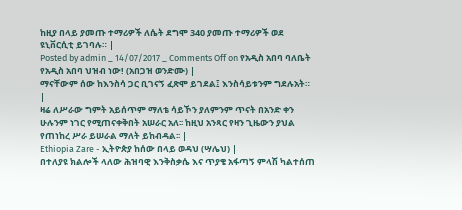ከዚያ በላይ ያመጡ ተማሪዎች ለሴት ደግሞ 340 ያመጡ ተማሪዎች ወደ ዩኒቨርሲቲ ይገባሉ። |
Posted by admin _ 14/07/2017 _ Comments Off on የአዲስ አበባ ባለቤት የአዲስ አበባ ህዝብ ነው! (አበጋዝ ወንድሙ) |
ማናቸውም ሰው ከእንስሳ ጋር ቢገናኝ ፈጽሞ ይገደል፤ እንስሳይቱንም ግደሉአት። |
ዛሬ ለሥራው ግምት አይሰጥም ማለቴ ሳይኾን ያለምንም ጥናት በአንድ ቀን ሁሉንም ነገር የሚጠናቀቅበት አሠራር አለ፡፡ ከዚህ አንጻር የዛን ጊዜውን ያህል የጠነከረ ሥራ ይሠራል ማለት ይከብዳል፡፡ |
Ethiopia Zare - ኢትዮጵያ ከሰው በላይ ወዳህ (ሣሌህ) |
በተለያዩ ክልሎች ላለው ሕዝባዊ እንቅስቃሴ እና ጥያቄ አፋጣኝ ምላሽ ካልተሰጠ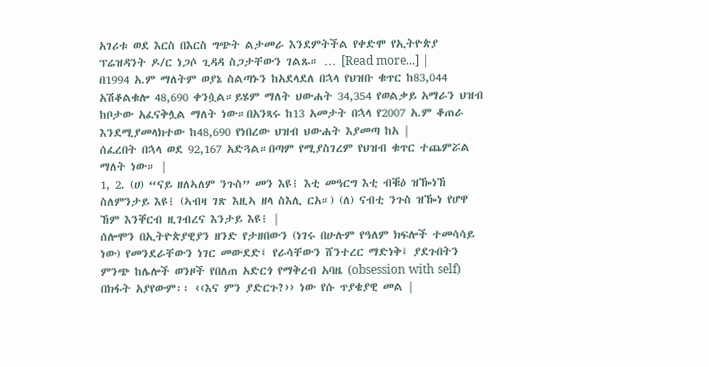አገሪቱ ወደ እርስ በእርስ ግጭት ልታመራ እንደምትችል የቀድሞ የኢትዮጵያ ፕሬዝዳንት ዶ/ር ነጋሶ ጊዳዳ ስጋታቸውን ገልጹ። … [Read more...] |
በ1994 አ.ም ማለትም ወያኔ ስልጣኑን ከአደላደለ በኋላ የህዝቡ ቁጥር ከ83,044 አሽቆልቁሎ 48,690 ቀንሷል።ይሄም ማለት ህውሐት 34,354 የወልቃይ አማራን ህዝብ ከቦታው አፈናቅሏል ማለት ነው።በአንጻሩ ከ13 አመታት በኋላ የ2007 አ.ም ቆጠራ እንደሚያመላክተው ከ48,690 የነበረው ህዝብ ህውሐት እያመጣ ከአ |
ሰፈረበት በኋላ ወደ 92,167 አድጓል።በጣም የሚያስገረም የህዝብ ቁጥር ተጨምሯል ማለት ነው። |
1, 2. (ሀ) “ናይ ዘለኣለም ንጉስ” መን እዩ፧ እቲ መዓርግ እቲ ብቑዕ ዝዀነኸ ስለምንታይ እዩ፧ (ኣብዛ ገጽ እዚኣ ዘላ ስእሊ ርአ።) (ለ) ናብቲ ንጉስ ዝዀነ የሆዋ ኸም እንቐርብ ዚገብረና እንታይ እዩ፧ |
ሰሎሞን በኢትዮጵያዊያን ዘንድ የታዘበውን (ነገሩ በሁሉም የዓለም ክፍሎች ተመሳሳይ ነው) የመንደራቸውን ነገር መውደድ፤ የራሳቸውን ሸንተረር ማድነቅ፤ ያደጉበትን ምንጭ ከሌሎች ወንዞች የበለጠ አድርጎ የማቅረብ አባዜ (obsession with self) በክፋት አያየውም፡፡ ‹‹እና ምን ያድርጉ?›› ነው የሱ ጥያቄያዊ መል |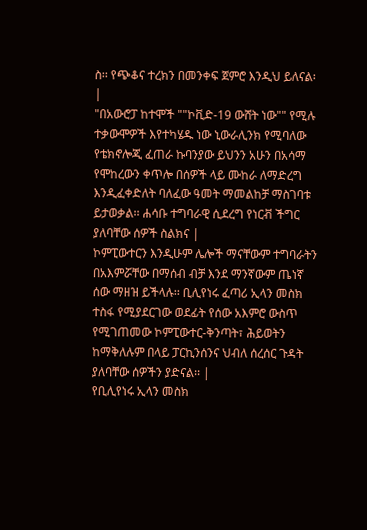ስ፡፡ የጭቆና ተረክን በመንቀፍ ጀምሮ እንዲህ ይለናል፡ |
"በአውሮፓ ከተሞች ""ኮቪድ-19 ውሸት ነው"" የሚሉ ተቃውሞዎች እየተካሄዱ ነው ኒውራሊንክ የሚባለው የቴክኖሎጂ ፈጠራ ኩባንያው ይህንን አሁን በአሳማ የሞከረውን ቀጥሎ በሰዎች ላይ ሙከራ ለማድረግ እንዲፈቀድለት ባለፈው ዓመት ማመልከቻ ማስገባቱ ይታወቃል፡፡ ሐሳቡ ተግባራዊ ሲደረግ የነርቭ ችግር ያለባቸው ሰዎች ስልክና |
ኮምፒውተርን እንዲሁም ሌሎች ማናቸውም ተግባራትን በአእምሯቸው በማሰብ ብቻ እንደ ማንኛውም ጤነኛ ሰው ማዘዝ ይችላሉ፡፡ ቢሊየነሩ ፈጣሪ ኢላን መስክ ተስፋ የሚያደርገው ወደፊት የሰው አእምሮ ውስጥ የሚገጠመው ኮምፒውተር-ቅንጣት፣ ሕይወትን ከማቅለሉም በላይ ፓርኪንሰንና ህብለ ሰረሰር ጉዳት ያለባቸው ሰዎችን ያድናል፡፡ |
የቢሊየነሩ ኢላን መስክ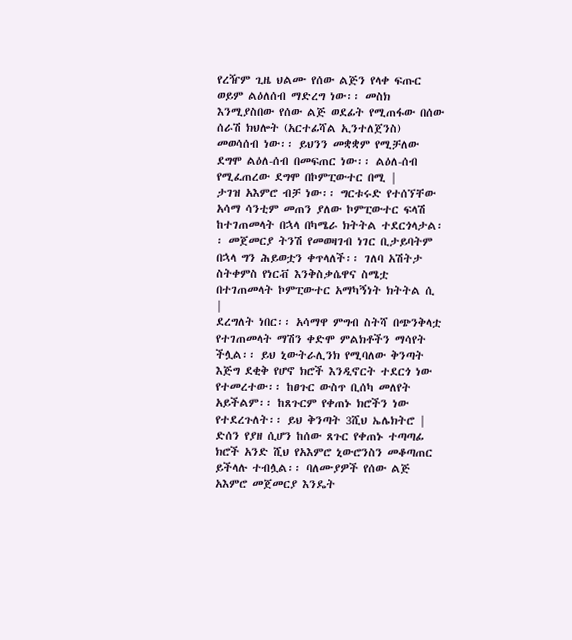የረዥም ጊዜ ህልሙ የሰው ልጅን የላቀ ፍጡር ወይም ልዕለሰብ ማድረግ ነው፡፡ መስክ እንሚያስበው የሰው ልጅ ወደፊት የሚጠፋው በሰው ሰራሽ ክህሎት (አርተፊሻል ኢንተለጀንስ) መወሳሰብ ነው፡፡ ይህንን መቋቋም የሚቻለው ደግሞ ልዕለ-ሰብ በመፍጠር ነው፡፡ ልዕለ-ሰብ የሚፈጠረው ደግሞ በኮምፒውተር በሚ |
ታገዝ አእምሮ ብቻ ነው፡፡ ግርቱሩድ የተሰኘቸው አሳማ ሳንቲም መጠን ያለው ኮምፒውተር ፍላሽ ከተገጠመላት በኋላ በካሜራ ክትትል ተደርጎላታል፡፡ መጀመርያ ትንሽ የመወዛገብ ነገር ቢታይባትም በኋላ ግን ሕይወቷን ቀጥላለች፡፡ ገለባ አሽትታ ስትቀምስ የነርቭ እንቅስቃሴዋና ስሜቷ በተገጠመላት ኮምፒውተር አማካኝነት ክትትል ሲ |
ደረግለት ነበር፡፡ አሳማዋ ምግብ ስትሻ በጭንቅላቷ የተገጠመላት ማሽን ቀድሞ ምልክቶችን ማሳየት ችሏል፡፡ ይህ ኒውትራሊንክ የሚባለው ቅንጣት እጅግ ደቂቅ የሆኖ ክሮች እንዲኖርት ተደርጎ ነው የተመረተው፡፡ ከፀጉር ውስጥ ቢሰካ መለየት አይችልም፡፡ ከጸጉርም የቀጠኑ ክሮችን ነው የተደረጉለት፡፡ ይህ ቅንጣት 3ሺህ ኤሌክትሮ |
ድሰን የያዘ ሲሆን ከሰው ጸጉር የቀጠኑ ተጣጣፊ ክሮች አንድ ሺህ የአእምሮ ኒውሮንስን መቆጣጠር ይችላሉ ተብሏል፡፡ ባለሙያዎች የሰው ልጅ አእምሮ መጀመርያ እንዴት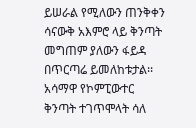ይሠራል የሚለውን ጠንቅቀን ሳናውቅ አእምሮ ላይ ቅንጣት መግጠም ያለውን ፋይዳ በጥርጣሬ ይመለከቱታል፡፡ አሳማዋ የኮምፒውተር ቅንጣት ተገጥሞላት ሳለ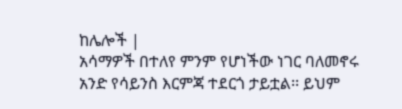ከሌሎች |
አሳማዎች በተለየ ምንም የሆነችው ነገር ባለመኖሩ አንድ የሳይንስ እርምጃ ተደርጎ ታይቷል፡፡ ይህም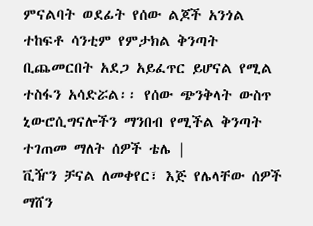ምናልባት ወደፊት የሰው ልጆች አንጎል ተከፍቶ ሳንቲም የምታክል ቅንጣት ቢጨመርበት አደጋ አይፈጥር ይሆናል የሚል ተስፋን አሳድሯል፡፡ የሰው ጭንቅላት ውስጥ ኒውሮሲግናሎችን ማንበብ የሚችል ቅንጣት ተገጠመ ማለት ሰዎች ቴሌ |
ቪዥን ቻናል ለመቀየር፣ እጅ የሌላቸው ሰዎች ማሸን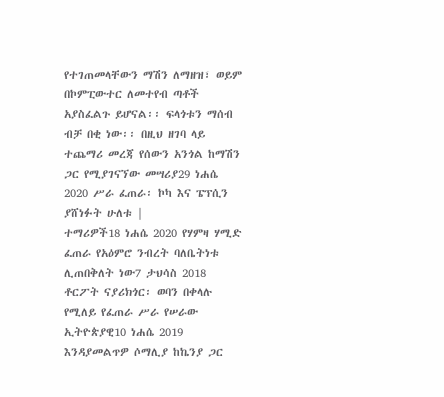የተገጠመላቸውን ማሽን ለማዘዝ፣ ወይም በኮምፒውተር ለመተየብ ጣቶች አያስፈልጉ ይሆናል፡፡ ፍላጎቱን ማሰብ ብቻ በቂ ነው፡፡ በዚህ ዘገባ ላይ ተጨማሪ መረጃ የሰውን አንጎል ከማሽን ጋር የሚያገናኘው መሣሪያ29 ነሐሴ 2020 ሥራ ፈጠራ፡ ኮካ እና ፔፕሲን ያሸነፉት ሁለቱ |
ተማሪዎች18 ነሐሴ 2020 የሃምዛ ሃሚድ ፈጠራ የአዕምሮ ንብረት ባለቤትነቱ ሊጠበቅለት ነው7 ታህሳስ 2018 ቶርፖት ናያሪክጎር፡ ወባን በቀላሉ የሚለይ የፈጠራ ሥራ የሠራው ኢትዮጵያዊ10 ነሐሴ 2019 እንዳያመልጥዎ ሶማሊያ ከኬንያ ጋር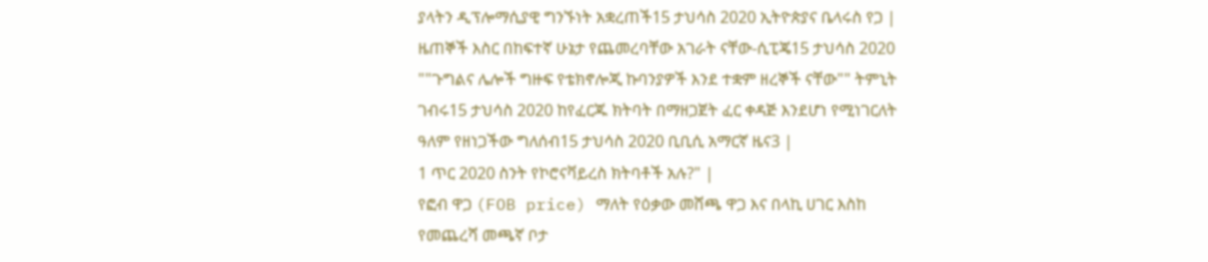ያላትን ዲፕሎማሲያዊ ግንኙነት አቋረጠች15 ታህሳስ 2020 ኢትዮጵያና ቤላሩስ የጋ |
ዜጠኞች እስር በከፍተኛ ሁኔታ የጨመረባቸው አገራት ናቸው-ሲፒጄ15 ታህሳስ 2020 ""ጉግልና ሌሎች ግዙፍ የቴክኖሎጂ ኩባንያዎች እንደ ተቋም ዘረኞች ናቸው"" ትምኒት ገብሩ15 ታህሳስ 2020 ከየፈርጁ ክትባት በማዘጋጀት ፈር ቀዳጅ እንደሆነ የሚነገርለት ዓለም የዘነጋችው ግለሰብ15 ታህሳስ 2020 ቢቢሲ አማርኛ ዜና3 |
1 ጥር 2020 ስንት የኮሮናቫይረስ ክትባቶች አሉ?" |
የፎብ ዋጋ (FOB price) ማለት የዕቃው መሸጫ ዋጋ እና በላኪ ሀገር እስከ የመጨረሻ መጫኛ ቦታ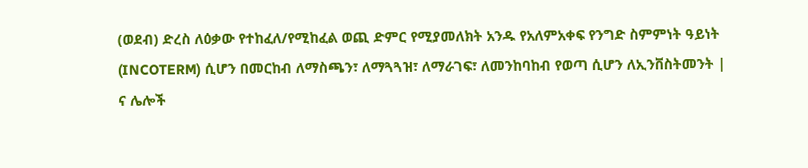(ወደብ) ድረስ ለዕቃው የተከፈለ/የሚከፈል ወጪ ድምር የሚያመለክት አንዱ የአለምአቀፍ የንግድ ስምምነት ዓይነት (INCOTERM) ሲሆን በመርከብ ለማስጫን፣ ለማጓጓዝ፣ ለማራገፍ፣ ለመንከባከብ የወጣ ሲሆን ለኢንቨስትመንት |
ና ሌሎች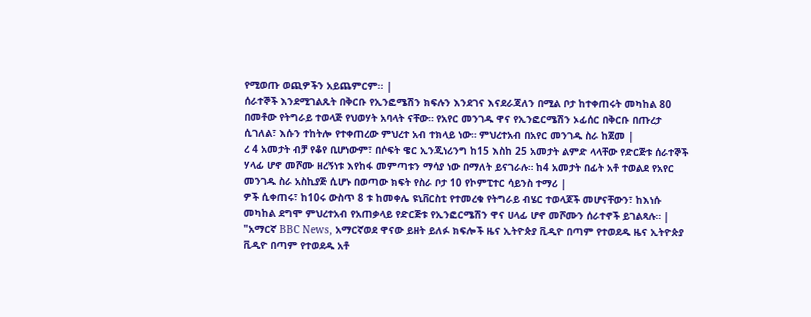የሚወጡ ወጪዎችን አይጨምርም፡፡ |
ሰራተኞች እንደሚገልጹት በቅርቡ የኢንፎሜሽን ክፍሉን እንደገና እናደራጃለን በሚል ቦታ ከተቀጠሩት መካከል 80 በመቶው የትግራይ ተወላጅ የህወሃት አባላት ናቸው። የአየር መንገዱ ዋና የኢንፎርሜሽን ኦፊሰር በቅርቡ በጡረታ ሲገለል፣ እሱን ተከትሎ የተቀጠረው ምህረተ አብ ተክላይ ነው። ምህረተአብ በአየር መንገዱ ስራ ከጀመ |
ረ 4 አመታት ብቻ የቆየ ቢሆነውም፣ በሶፍት ዌር ኢንጂነሪንግ ከ15 እስከ 25 አመታት ልምድ ላላቸው የድርጅቱ ሰራተኞች ሃላፊ ሆኖ መሾሙ ዘረኝነቱ እየከፋ መምጣቱን ማሳያ ነው በማለት ይናገራሉ። ከ4 አመታት በፊት አቶ ተወልደ የአየር መንገዱ ስራ አስኪያጅ ሲሆኑ በወጣው ክፍት የስራ ቦታ 10 የኮምፒተር ሳይንስ ተማሪ |
ዎች ሲቀጠሩ፣ ከ10ሩ ውስጥ 8 ቱ ከመቀሌ ዩኒቨርስቲ የተመረቁ የትግራይ ብሄር ተወላጆች መሆናቸውን፣ ከእነሱ መካከል ደግሞ ምህረተአብ የአጠቃላይ የድርጅቱ የኢንፎርሜሽን ዋና ሀላፊ ሆኖ መሾሙን ሰራተኖች ይገልጻሉ። |
"አማርኛ BBC News, አማርኛወደ ዋናው ይዘት ይለፉ ክፍሎች ዜና ኢትዮጵያ ቪዲዮ በጣም የተወደዱ ዜና ኢትዮጵያ ቪዲዮ በጣም የተወደዱ አቶ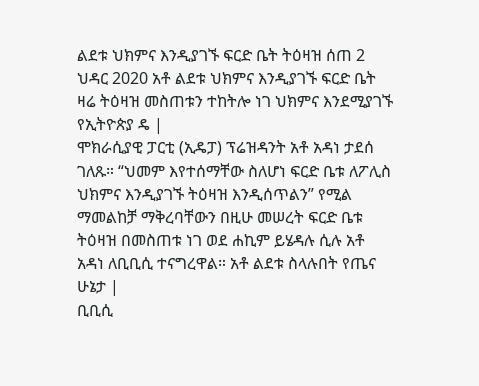ልደቱ ህክምና እንዲያገኙ ፍርድ ቤት ትዕዛዝ ሰጠ 2 ህዳር 2020 አቶ ልደቱ ህክምና እንዲያገኙ ፍርድ ቤት ዛሬ ትዕዛዝ መስጠቱን ተከትሎ ነገ ህክምና እንደሚያገኙ የኢትዮጵያ ዴ |
ሞክራሲያዊ ፓርቲ (ኢዴፓ) ፕሬዝዳንት አቶ አዳነ ታደሰ ገለጹ። “ህመም እየተሰማቸው ስለሆነ ፍርድ ቤቱ ለፖሊስ ህክምና እንዲያገኙ ትዕዛዝ እንዲሰጥልን” የሚል ማመልከቻ ማቅረባቸውን በዚሁ መሠረት ፍርድ ቤቱ ትዕዛዝ በመስጠቱ ነገ ወደ ሐኪም ይሄዳሉ ሲሉ አቶ አዳነ ለቢቢሲ ተናግረዋል። አቶ ልደቱ ስላሉበት የጤና ሁኔታ |
ቢቢሲ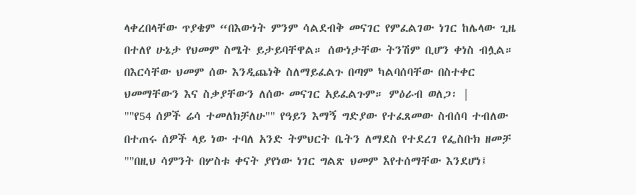ላቀረበላቸው ጥያቄም “በእውነት ምንም ሳልደብቅ መናገር የምፈልገው ነገር ከሌላው ጊዜ በተለየ ሁኔታ የህመም ስሜት ይታይባቸዋል። ሰውነታቸው ትንሽም ቢሆን ቀነስ ብሏል። በእርሳቸው ህመም ሰው እንዲጨነቅ ስለማይፈልጉ በጣም ካልባሰባቸው በስተቀር ህመማቸውን እና ስቃያቸውን ለሰው መናገር አይፈልጉም። ምዕራብ ወለጋ፡ |
""የ54 ሰዎች ሬሳ ተመለክቻለሁ"" የዓይን እማኝ ግድያው የተፈጸመው ስብሰባ ተብለው በተጠሩ ሰዎች ላይ ነው ተባለ አንድ ትምህርት ቤትን ለማደስ የተደረገ የፌስቡክ ዘመቻ ""በዚህ ሳምንት በሦስቱ ቀናት ያየነው ነገር ግልጽ ህመም እየተሰማቸው እንደሆነ፤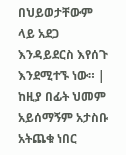በህይወታቸውም ላይ አደጋ እንዳይደርስ እየሰጉ እንደሚተኙ ነው። |
ከዚያ በፊት ህመም አይሰማኝም አታስቡ አትጨቁ ነበር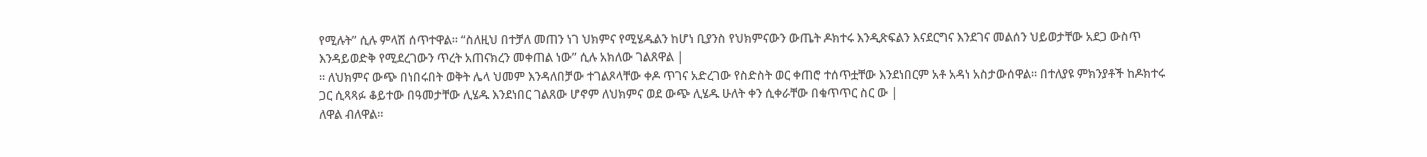የሚሉት” ሲሉ ምላሽ ሰጥተዋል። “ስለዚህ በተቻለ መጠን ነገ ህክምና የሚሄዱልን ከሆነ ቢያንስ የህክምናውን ውጤት ዶክተሩ እንዲጽፍልን እናደርግና እንደገና መልሰን ህይወታቸው አደጋ ውስጥ እንዳይወድቅ የሚደረገውን ጥረት አጠናክረን መቀጠል ነው” ሲሉ አክለው ገልጸዋል |
። ለህክምና ውጭ በነበሩበት ወቅት ሌላ ህመም እንዳለበቻው ተገልጾላቸው ቀዶ ጥገና አድረገው የስድስት ወር ቀጠሮ ተሰጥቷቸው እንደነበርም አቶ አዳነ አስታውሰዋል። በተለያዩ ምክንያቶች ከዶክተሩ ጋር ሲጻጻፉ ቆይተው በዓመታቸው ሊሄዱ እንደነበር ገልጸው ሆኖም ለህክምና ወደ ውጭ ሊሄዱ ሁለት ቀን ሲቀራቸው በቁጥጥር ስር ው |
ለዋል ብለዋል።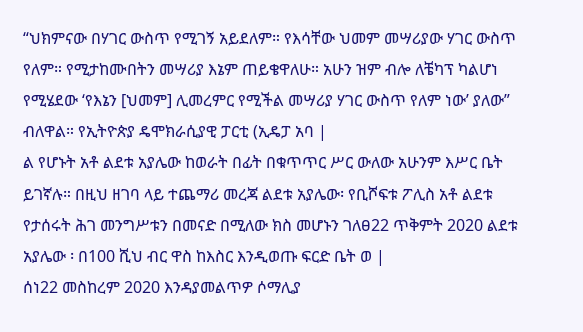“ህክምናው በሃገር ውስጥ የሚገኝ አይደለም። የእሳቸው ህመም መሣሪያው ሃገር ውስጥ የለም። የሚታከሙበትን መሣሪያ እኔም ጠይቄዋለሁ። አሁን ዝም ብሎ ለቼካፕ ካልሆነ የሚሄደው ‘የእኔን [ህመም] ሊመረምር የሚችል መሣሪያ ሃገር ውስጥ የለም ነው’ ያለው” ብለዋል። የኢትዮጵያ ዴሞክራሲያዊ ፓርቲ (ኢዴፓ አባ |
ል የሆኑት አቶ ልደቱ አያሌው ከወራት በፊት በቁጥጥር ሥር ውለው አሁንም እሥር ቤት ይገኛሉ። በዚህ ዘገባ ላይ ተጨማሪ መረጃ ልደቱ አያሌው፡ የቢሾፍቱ ፖሊስ አቶ ልደቱ የታሰሩት ሕገ መንግሥቱን በመናድ በሚለው ክስ መሆኑን ገለፀ22 ጥቅምት 2020 ልደቱ አያሌው ፡ በ100 ሺህ ብር ዋስ ከእስር እንዲወጡ ፍርድ ቤት ወ |
ሰነ22 መስከረም 2020 እንዳያመልጥዎ ሶማሊያ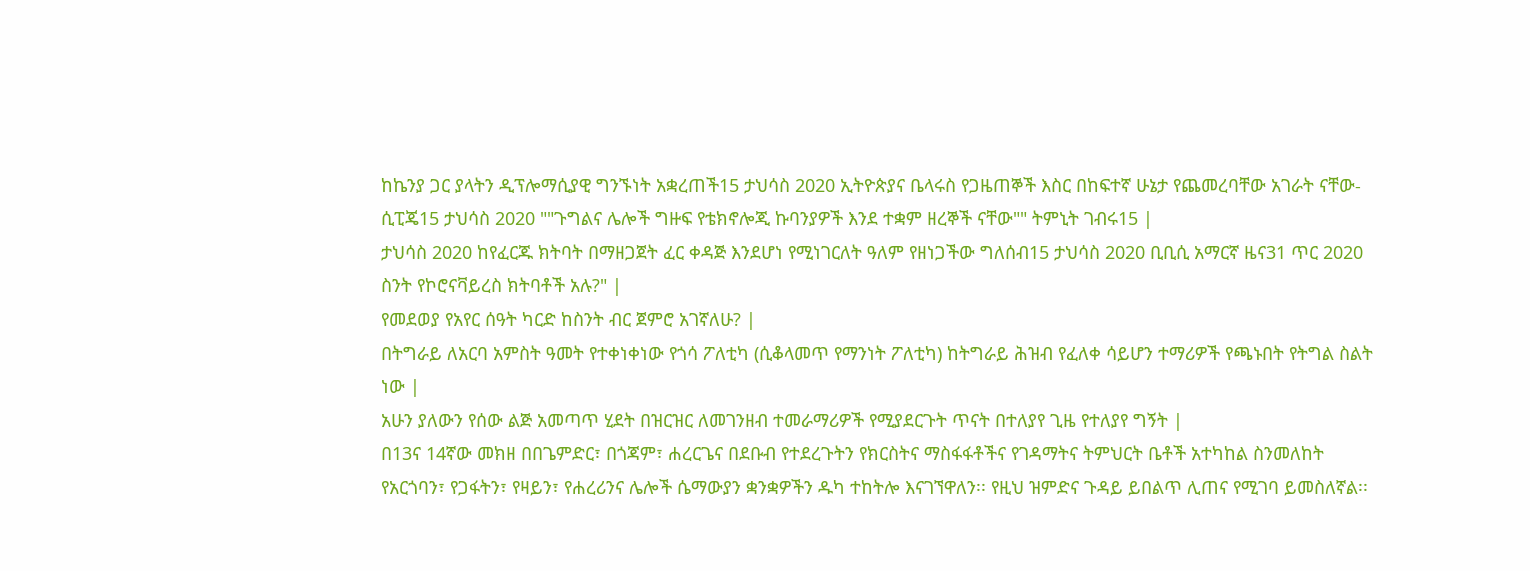ከኬንያ ጋር ያላትን ዲፕሎማሲያዊ ግንኙነት አቋረጠች15 ታህሳስ 2020 ኢትዮጵያና ቤላሩስ የጋዜጠኞች እስር በከፍተኛ ሁኔታ የጨመረባቸው አገራት ናቸው-ሲፒጄ15 ታህሳስ 2020 ""ጉግልና ሌሎች ግዙፍ የቴክኖሎጂ ኩባንያዎች እንደ ተቋም ዘረኞች ናቸው"" ትምኒት ገብሩ15 |
ታህሳስ 2020 ከየፈርጁ ክትባት በማዘጋጀት ፈር ቀዳጅ እንደሆነ የሚነገርለት ዓለም የዘነጋችው ግለሰብ15 ታህሳስ 2020 ቢቢሲ አማርኛ ዜና31 ጥር 2020 ስንት የኮሮናቫይረስ ክትባቶች አሉ?" |
የመደወያ የአየር ሰዓት ካርድ ከስንት ብር ጀምሮ አገኛለሁ? |
በትግራይ ለአርባ አምስት ዓመት የተቀነቀነው የጎሳ ፖለቲካ (ሲቆላመጥ የማንነት ፖለቲካ) ከትግራይ ሕዝብ የፈለቀ ሳይሆን ተማሪዎች የጫኑበት የትግል ስልት ነው |
አሁን ያለውን የሰው ልጅ አመጣጥ ሂደት በዝርዝር ለመገንዘብ ተመራማሪዎች የሚያደርጉት ጥናት በተለያየ ጊዜ የተለያየ ግኝት |
በ13ና 14ኛው መክዘ በበጌምድር፣ በጎጃም፣ ሐረርጌና በደቡብ የተደረጉትን የክርስትና ማስፋፋቶችና የገዳማትና ትምህርት ቤቶች አተካከል ስንመለከት የአርጎባን፣ የጋፋትን፣ የዛይን፣ የሐረሪንና ሌሎች ሴማውያን ቋንቋዎችን ዱካ ተከትሎ እናገኘዋለን፡፡ የዚህ ዝምድና ጉዳይ ይበልጥ ሊጠና የሚገባ ይመስለኛል፡፡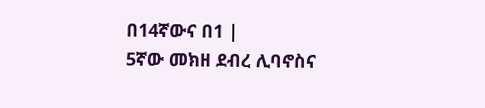በ14ኛውና በ1 |
5ኛው መክዘ ደብረ ሊባኖስና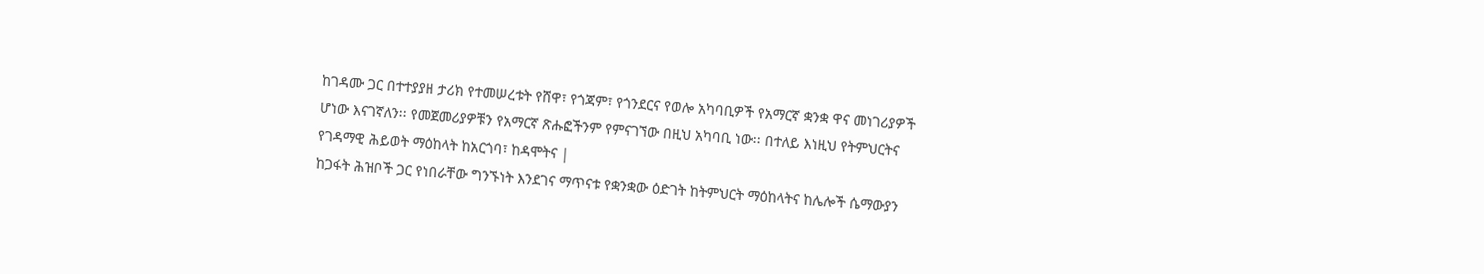ከገዳሙ ጋር በተተያያዘ ታሪክ የተመሠረቱት የሸዋ፣ የጎጃም፣ የጎንደርና የወሎ አካባቢዎች የአማርኛ ቋንቋ ዋና መነገሪያዎች ሆነው እናገኛለን፡፡ የመጀመሪያዎቹን የአማርኛ ጽሑፎችንም የምናገኘው በዚህ አካባቢ ነው፡፡ በተለይ እነዚህ የትምህርትና የገዳማዊ ሕይወት ማዕከላት ከአርጎባ፣ ከዳሞትና |
ከጋፋት ሕዝቦች ጋር የነበራቸው ግንኙነት እንደገና ማጥናቱ የቋንቋው ዕድገት ከትምህርት ማዕከላትና ከሌሎች ሴማውያን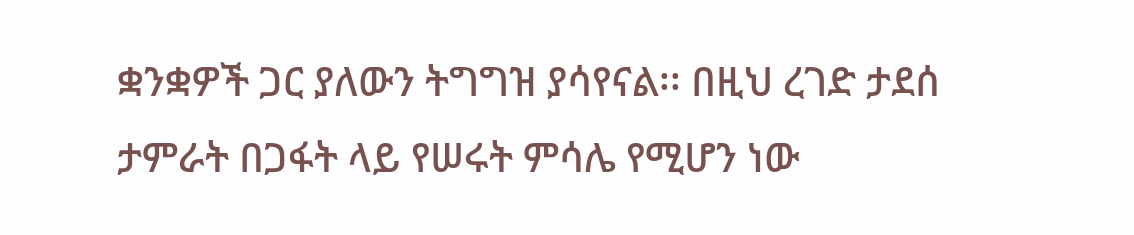ቋንቋዎች ጋር ያለውን ትግግዝ ያሳየናል፡፡ በዚህ ረገድ ታደሰ ታምራት በጋፋት ላይ የሠሩት ምሳሌ የሚሆን ነው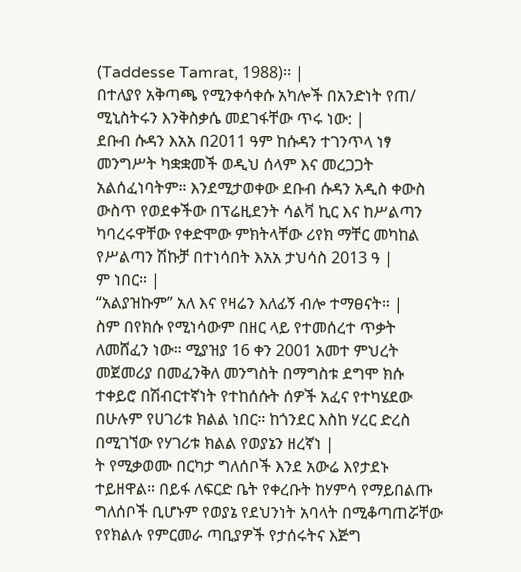(Taddesse Tamrat, 1988)፡፡ |
በተለያየ አቅጣጫ የሚንቀሳቀሱ አካሎች በአንድነት የጠ/ ሚኒስትሩን እንቅስቃሴ መደገፋቸው ጥሩ ነው: |
ደቡብ ሱዳን እአአ በ2011 ዓም ከሱዳን ተገንጥላ ነፃ መንግሥት ካቋቋመች ወዲህ ሰላም እና መረጋጋት አልሰፈነባትም። እንደሚታወቀው ደቡብ ሱዳን አዲስ ቀውስ ውስጥ የወደቀችው በፕሬዚደንት ሳልቫ ኪር እና ከሥልጣን ካባረሩዋቸው የቀድሞው ምክትላቸው ሪየክ ማቸር መካከል የሥልጣን ሽኩቻ በተነሳበት እአአ ታህሳስ 2013 ዓ |
ም ነበር። |
“አልያዝኩም” አለ እና የዛሬን እለፊኝ ብሎ ተማፀናት። |
ስም በየክሱ የሚነሳውም በዘር ላይ የተመሰረተ ጥቃት ለመሸፈን ነው። ሚያዝያ 16 ቀን 2001 አመተ ምህረት መጀመሪያ በመፈንቅለ መንግስት በማግስቱ ደግሞ ክሱ ተቀይሮ በሽብርተኛነት የተከሰሱት ሰዎች አፈና የተካሄደው በሁሉም የሀገሪቱ ክልል ነበር። ከጎንደር እስከ ሃረር ድረስ በሚገኘው የሃገሪቱ ክልል የወያኔን ዘረኛነ |
ት የሚቃወሙ በርካታ ግለሰቦች እንደ አውሬ እየታደኑ ተይዘዋል። በይፋ ለፍርድ ቤት የቀረቡት ከሃምሳ የማይበልጡ ግለሰቦች ቢሆኑም የወያኔ የደህንነት አባላት በሚቆጣጠሯቸው የየክልሉ የምርመራ ጣቢያዎች የታሰሩትና እጅግ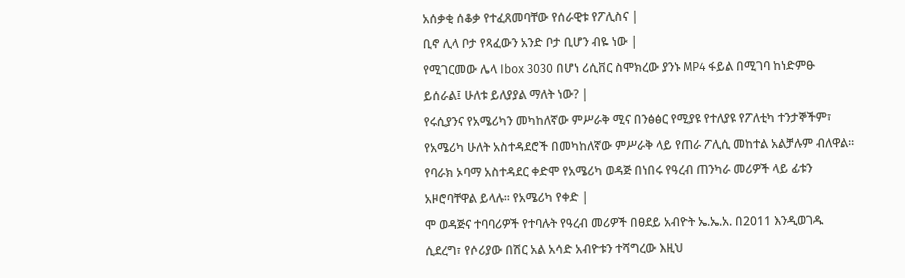አሰቃቂ ሰቆቃ የተፈጸመባቸው የሰራዊቱ የፖሊስና |
ቢኖ ሊላ ቦታ የጻፈውን አንድ ቦታ ቢሆን ብዬ ነው |
የሚገርመው ሌላ Ibox 3030 በሆነ ሪሲቨር ስሞክረው ያንኑ MP4 ፋይል በሚገባ ከነድምፁ ይሰራል፤ ሁለቱ ይለያያል ማለት ነው? |
የሩሲያንና የአሜሪካን መካከለኛው ምሥራቅ ሚና በንፅፅር የሚያዩ የተለያዩ የፖለቲካ ተንታኞችም፣ የአሜሪካ ሁለት አስተዳደሮች በመካከለኛው ምሥራቅ ላይ የጠራ ፖሊሲ መከተል አልቻሉም ብለዋል፡፡ የባራክ ኦባማ አስተዳደር ቀድሞ የአሜሪካ ወዳጅ በነበሩ የዓረብ ጠንካራ መሪዎች ላይ ፊቱን አዞሮባቸዋል ይላሉ፡፡ የአሜሪካ የቀድ |
ሞ ወዳጅና ተባባሪዎች የተባሉት የዓረብ መሪዎች በፀደይ አብዮት ኤ.ኤ.አ. በ2011 እንዲወገዱ ሲደረግ፣ የሶሪያው በሽር አል አሳድ አብዮቱን ተሻግረው እዚህ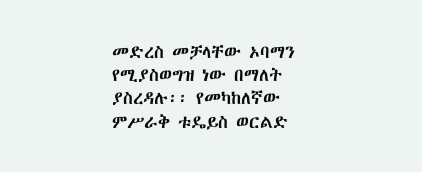መድረስ መቻላቸው ኦባማን የሚያስወግዝ ነው በማለት ያስረዳሉ፡፡ የመካከለኛው ምሥራቅ ቱዴይስ ወርልድ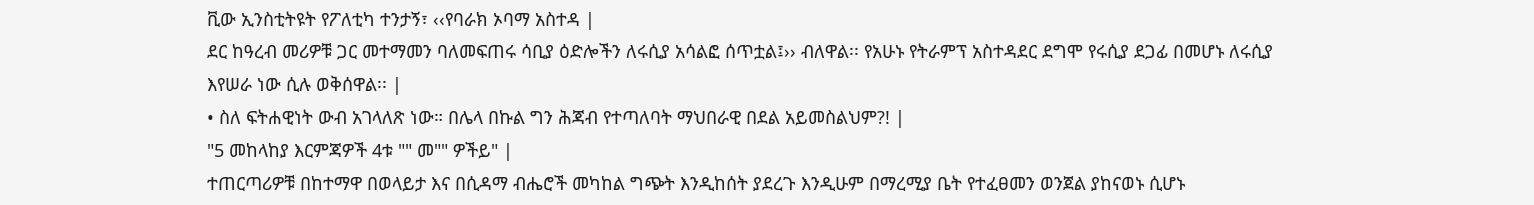ቪው ኢንስቲትዩት የፖለቲካ ተንታኝ፣ ‹‹የባራክ ኦባማ አስተዳ |
ደር ከዓረብ መሪዎቹ ጋር መተማመን ባለመፍጠሩ ሳቢያ ዕድሎችን ለሩሲያ አሳልፎ ሰጥቷል፤›› ብለዋል፡፡ የአሁኑ የትራምፕ አስተዳደር ደግሞ የሩሲያ ደጋፊ በመሆኑ ለሩሲያ እየሠራ ነው ሲሉ ወቅሰዋል፡፡ |
• ስለ ፍትሐዊነት ውብ አገላለጽ ነው። በሌላ በኩል ግን ሕጃብ የተጣለባት ማህበራዊ በደል አይመስልህም?! |
"5 መከላከያ እርምጃዎች 4ቱ "" መ"" ዎችይ" |
ተጠርጣሪዎቹ በከተማዋ በወላይታ እና በሲዳማ ብሔሮች መካከል ግጭት እንዲከሰት ያደረጉ እንዲሁም በማረሚያ ቤት የተፈፀመን ወንጀል ያከናወኑ ሲሆኑ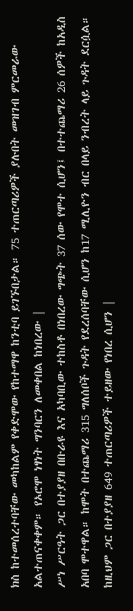ክስ ከተመሰረተባቸው መካከልም የቀድሞው የከተማዋ ከንቲባ ይገኙበታል። 75 ተጠርጣሪዎች ያሉበት መዝገብ ምርመራው አልተጠናቀቀም። የኦሮሞ ነፃነት ግንባርን ለመቀበል ከነበረው |
ሥነ ሥርዓት ጋር በተያያዘ በቡራዩ እና አካባቢው ተከስቶ በነበረው ግጭት 37 ሰው የሞተ ሲሆን፤ በተተጨማሪ 26 ሰዎች ከአዲስ አበባ ሞተዋል። ከሞት በተጨማሪ 315 ግለሰቦች ጉዳት የደረሰባቸው ሲሆን ከ17 ሚሊዮን ብር በላይ ንብረት ላይ ጉዳት ደርሷል። ከዚህም ጋር በተያያዘ 649 ተጠርጣሪዎች ተይዘው የነበረ ሲሆን |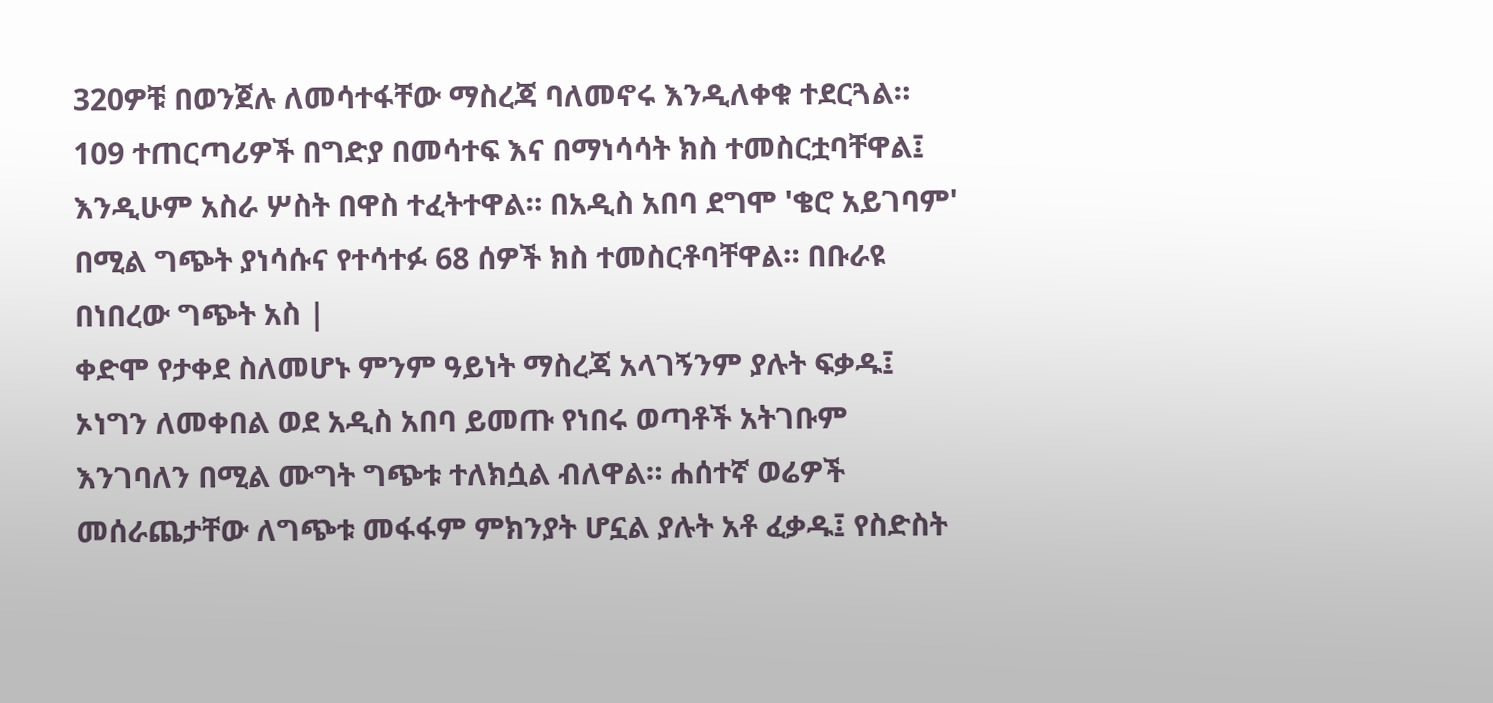320ዎቹ በወንጀሉ ለመሳተፋቸው ማስረጃ ባለመኖሩ እንዲለቀቁ ተደርጓል። 109 ተጠርጣሪዎች በግድያ በመሳተፍ እና በማነሳሳት ክስ ተመስርቷባቸዋል፤ እንዲሁም አስራ ሦስት በዋስ ተፈትተዋል። በአዲስ አበባ ደግሞ 'ቄሮ አይገባም' በሚል ግጭት ያነሳሱና የተሳተፉ 68 ሰዎች ክስ ተመስርቶባቸዋል። በቡራዩ በነበረው ግጭት አስ |
ቀድሞ የታቀደ ስለመሆኑ ምንም ዓይነት ማስረጃ አላገኝንም ያሉት ፍቃዱ፤ ኦነግን ለመቀበል ወደ አዲስ አበባ ይመጡ የነበሩ ወጣቶች አትገቡም እንገባለን በሚል ሙግት ግጭቱ ተለክሷል ብለዋል። ሐሰተኛ ወሬዎች መሰራጨታቸው ለግጭቱ መፋፋም ምክንያት ሆኗል ያሉት አቶ ፈቃዱ፤ የስድስት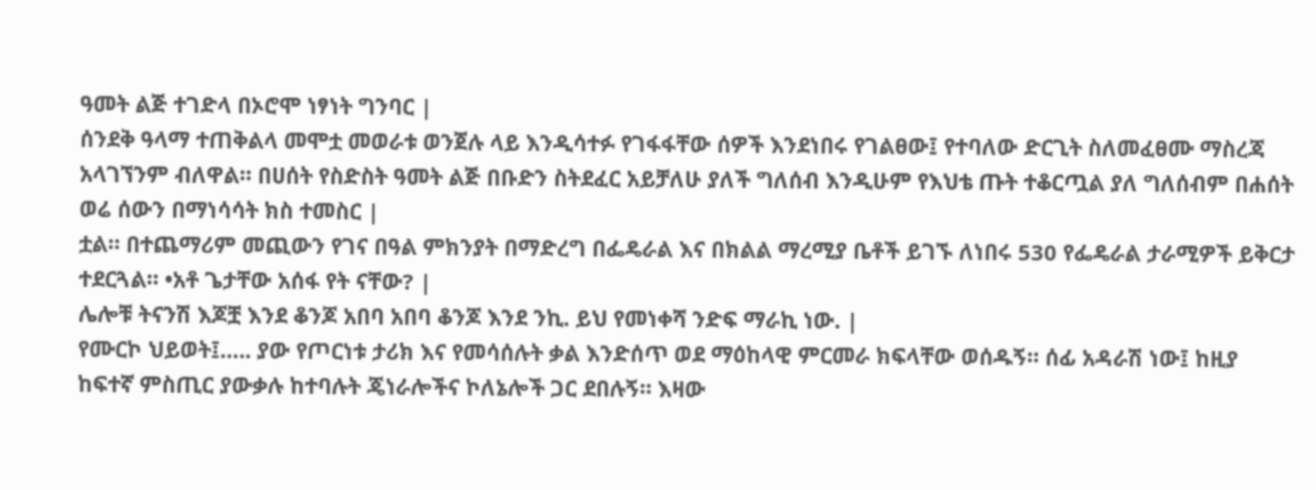ዓመት ልጅ ተገድላ በኦሮሞ ነፃነት ግንባር |
ሰንደቅ ዓላማ ተጠቅልላ መሞቷ መወራቱ ወንጀሉ ላይ እንዲሳተፉ የገፋፋቸው ሰዎች እንደነበሩ የገልፀው፤ የተባለው ድርጊት ስለመፈፀሙ ማስረጃ አላገኘንም ብለዋል። በሀሰት የስድስት ዓመት ልጅ በቡድን ስትደፈር አይቻለሁ ያለች ግለሰብ እንዲሁም የእህቴ ጡት ተቆርጧል ያለ ግለሰብም በሐሰት ወሬ ሰውን በማነሳሳት ክስ ተመስር |
ቷል። በተጨማሪም መጪውን የገና በዓል ምክንያት በማድረግ በፌዴራል እና በክልል ማረሚያ ቤቶች ይገኙ ለነበሩ 530 የፌዴራል ታራሚዎች ይቅርታ ተደርጓል። •አቶ ጌታቸው አሰፋ የት ናቸው? |
ሌሎቹ ትናንሽ እጆቿ እንደ ቆንጆ አበባ አበባ ቆንጆ እንደ ንኪ. ይህ የመነቀሻ ንድፍ ማራኪ ነው. |
የሙርኮ ህይወት፤….. ያው የጦርነቱ ታሪክ እና የመሳሰሉት ቃል እንድሰጥ ወደ ማዕከላዊ ምርመራ ክፍላቸው ወሰዱኝ። ሰፊ አዳራሽ ነው፤ ከዚያ ከፍተኛ ምስጢር ያውቃሉ ከተባሉት ጄነራሎችና ኮለኔሎች ጋር ደበሉኝ። እዛው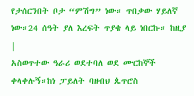የታሰርንበት ቦታ “ምሽግ” ነው። ጥበቃው ሃይለኛ ነው።24 ሰዓት ያለ እረፍት ጥያቄ ላይ ነበርኩ። ከዚያ |
አስወጥተው ዓራሪ ወደተባለ ወደ ሙርከኞች ቀላቀሉኝ።ከነ ፓይለት ባዘብህ ጴጥሮስ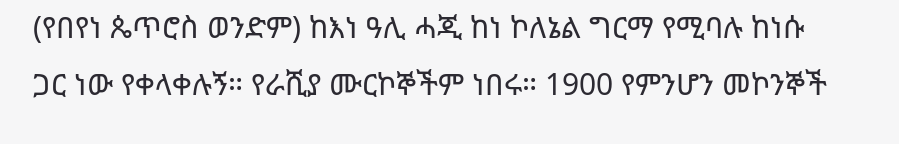(የበየነ ጴጥሮስ ወንድም) ከእነ ዓሊ ሓጂ ከነ ኮለኔል ግርማ የሚባሉ ከነሱ ጋር ነው የቀላቀሉኝ። የራሺያ ሙርኮኞችም ነበሩ። 1900 የምንሆን መኮንኞች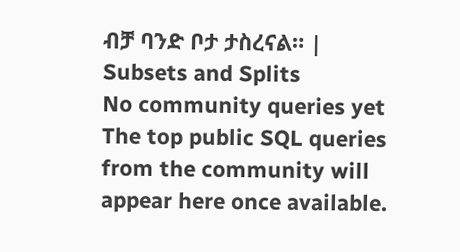ብቻ ባንድ ቦታ ታስረናል። |
Subsets and Splits
No community queries yet
The top public SQL queries from the community will appear here once available.